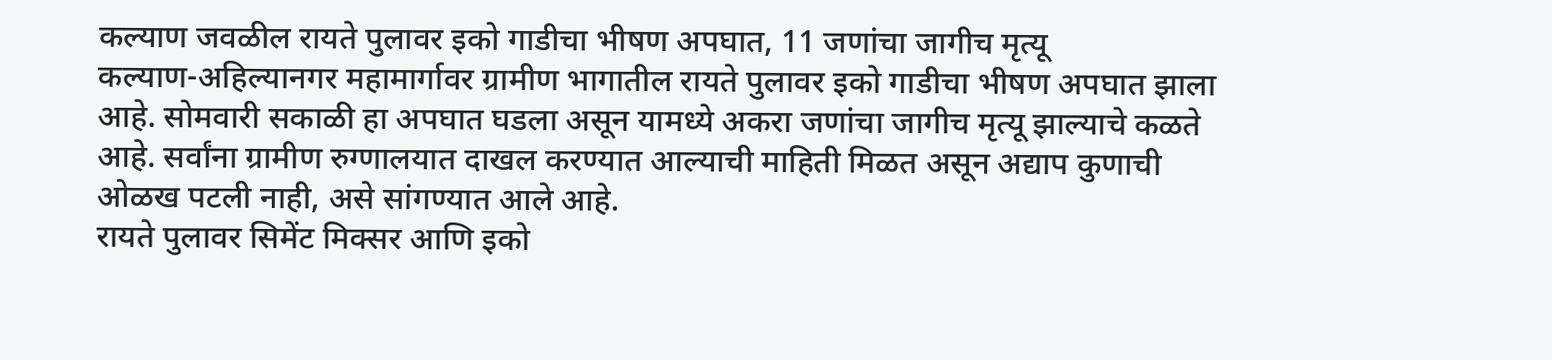कल्याण जवळील रायते पुलावर इको गाडीचा भीषण अपघात, 11 जणांचा जागीच मृत्यू
कल्याण-अहिल्यानगर महामार्गावर ग्रामीण भागातील रायते पुलावर इको गाडीचा भीषण अपघात झाला आहे. सोमवारी सकाळी हा अपघात घडला असून यामध्ये अकरा जणांचा जागीच मृत्यू झाल्याचे कळते आहे. सर्वांना ग्रामीण रुग्णालयात दाखल करण्यात आल्याची माहिती मिळत असून अद्याप कुणाची ओळख पटली नाही, असे सांगण्यात आले आहे.
रायते पुलावर सिमेंट मिक्सर आणि इको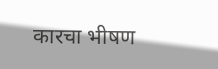कारचा भीषण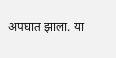अपघात झाला. या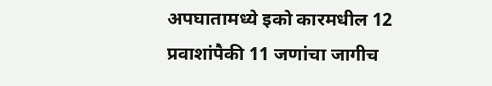अपघातामध्ये इको कारमधील 12 प्रवाशांपैकी 11 जणांचा जागीच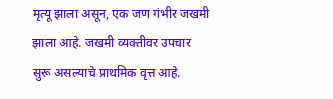मृत्यू झाला असून, एक जण गंभीर जखमी झाला आहे. जखमी व्यक्तीवर उपचार सुरू असल्याचे प्राथमिक वृत्त आहे.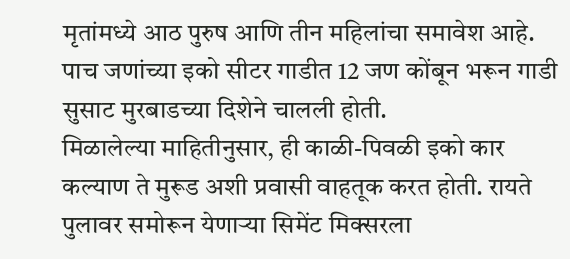मृतांमध्ये आठ पुरुष आणि तीन महिलांचा समावेश आहे. पाच जणांच्या इको सीटर गाडीत 12 जण कोंबून भरून गाडी सुसाट मुरबाडच्या दिशेने चालली होती.
मिळालेल्या माहितीनुसार, ही काळी-पिवळी इको कार कल्याण ते मुरूड अशी प्रवासी वाहतूक करत होती. रायते पुलावर समोरून येणाऱ्या सिमेंट मिक्सरला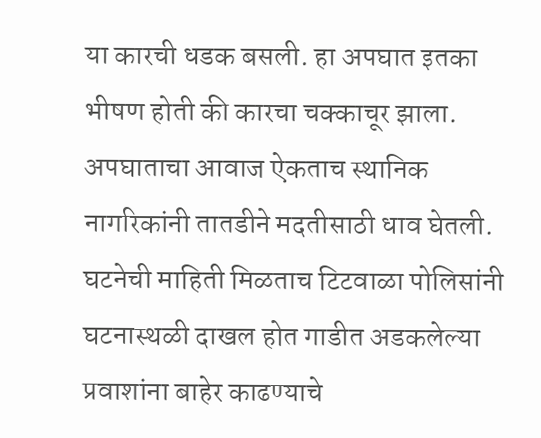या कारची धडक बसली. हा अपघात इतका भीषण होती की कारचा चक्काचूर झाला. अपघाताचा आवाज ऐकताच स्थानिक नागरिकांनी तातडीने मदतीसाठी धाव घेतली. घटनेची माहिती मिळताच टिटवाळा पोलिसांनी घटनास्थळी दाखल होत गाडीत अडकलेल्या प्रवाशांना बाहेर काढण्याचे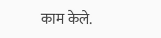काम केले.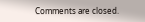Comments are closed.